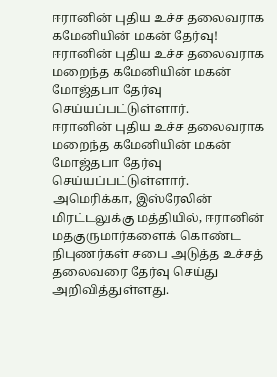ஈரானின் புதிய உச்ச தலைவராக கமேனியின் மகன் தேர்வு!
ஈரானின் புதிய உச்ச தலைவராக மறைந்த கமேனியின் மகன் மோஜ்தபா தேர்வு செய்யப்பட்டுள்ளார்.
ஈரானின் புதிய உச்ச தலைவராக மறைந்த கமேனியின் மகன் மோஜ்தபா தேர்வு செய்யப்பட்டுள்ளார்.
அமெரிக்கா, இஸ்ரேலின் மிரட்டலுக்கு மத்தியில், ஈரானின் மதகுருமார்களைக் கொண்ட நிபுணர்கள் சபை அடுத்த உச்சத் தலைவரை தேர்வு செய்து அறிவித்துள்ளது.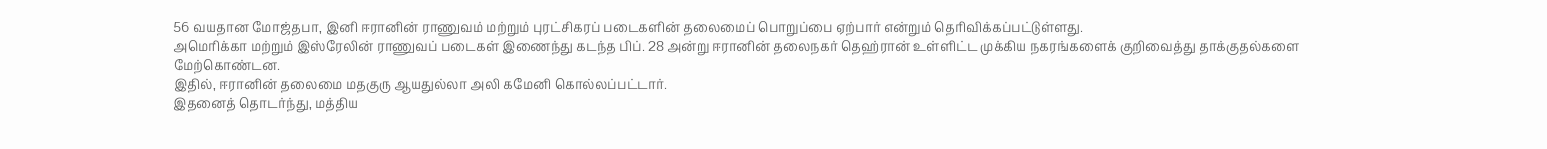56 வயதான மோஜ்தபா, இனி ஈரானின் ராணுவம் மற்றும் புரட்சிகரப் படைகளின் தலைமைப் பொறுப்பை ஏற்பார் என்றும் தெரிவிக்கப்பட்டுள்ளது.
அமெரிக்கா மற்றும் இஸ்ரேலின் ராணுவப் படைகள் இணைந்து கடந்த பிப். 28 அன்று ஈரானின் தலைநகர் தெஹ்ரான் உள்ளிட்ட முக்கிய நகரங்களைக் குறிவைத்து தாக்குதல்களை மேற்கொண்டன.
இதில், ஈரானின் தலைமை மதகுரு ஆயதுல்லா அலி கமேனி கொல்லப்பட்டார்.
இதனைத் தொடர்ந்து, மத்திய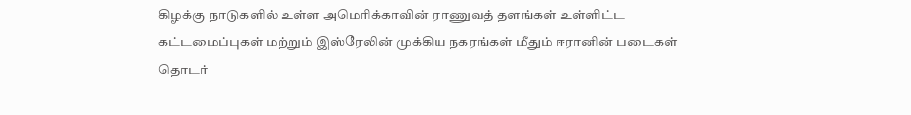கிழக்கு நாடுகளில் உள்ள அமெரிக்காவின் ராணுவத் தளங்கள் உள்ளிட்ட கட்டமைப்புகள் மற்றும் இஸ்ரேலின் முக்கிய நகரங்கள் மீதும் ஈரானின் படைகள் தொடர்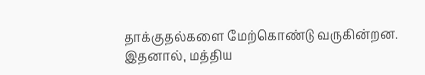தாக்குதல்களை மேற்கொண்டு வருகின்றன.
இதனால், மத்திய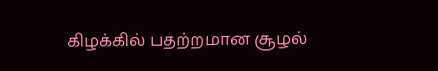கிழக்கில் பதற்றமான சூழல்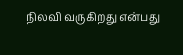நிலவி வருகிறது என்பது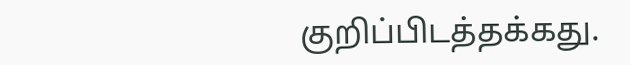குறிப்பிடத்தக்கது.